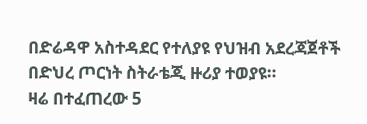በድሬዳዋ አስተዳደር የተለያዩ የህዝብ አደረጃጀቶች በድህረ ጦርነት ስትራቴጂ ዙሪያ ተወያዩ።
ዛሬ በተፈጠረው 5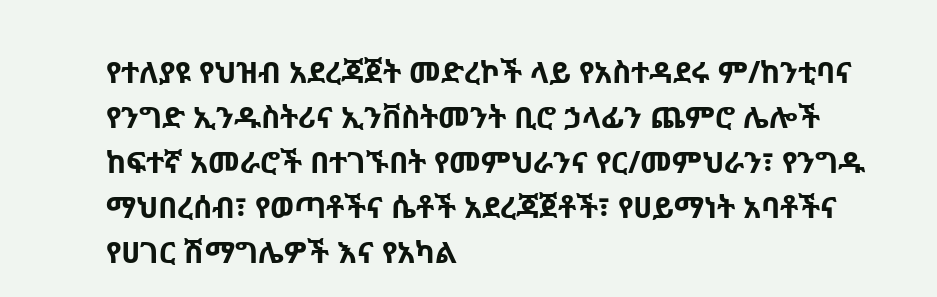የተለያዩ የህዝብ አደረጃጀት መድረኮች ላይ የአስተዳደሩ ም/ከንቲባና የንግድ ኢንዱስትሪና ኢንቨስትመንት ቢሮ ኃላፊን ጨምሮ ሌሎች ከፍተኛ አመራሮች በተገኙበት የመምህራንና የር/መምህራን፣ የንግዱ ማህበረሰብ፣ የወጣቶችና ሴቶች አደረጃጀቶች፣ የሀይማነት አባቶችና የሀገር ሽማግሌዎች እና የአካል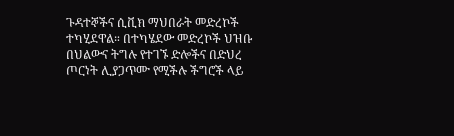ጉዳተኞችና ሲቪክ ማህበራት መድረኮች ተካሂደዋል። በተካሄደው መድረኮች ህዝቡ በህልውና ትግሉ የተገኙ ድሎችና በድህረ ጦርነት ሊያጋጥሙ የሚችሉ ችግሮች ላይ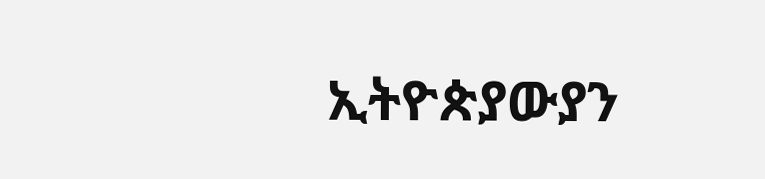ኢትዮጵያውያን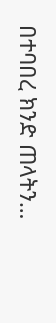በተባበረ ክንድ ጠላትን…